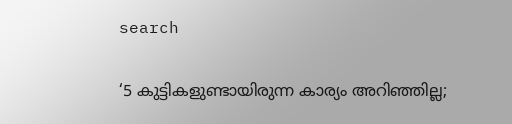search

‘5 കുട്ടികളുണ്ടായിരുന്ന കാര്യം അറിഞ്ഞില്ല;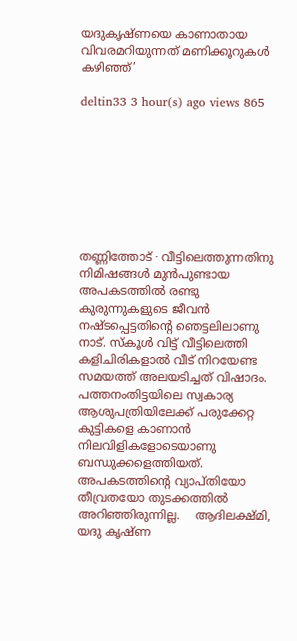യദുകൃഷ്ണയെ കാണാതായ വിവരമറിയുന്നത് മണിക്കൂറുകൾ കഴിഞ്ഞ്’

deltin33 3 hour(s) ago views 865








തണ്ണിത്തോട് ∙ വീട്ടിലെത്തുന്നതിനു നിമിഷങ്ങൾ മുൻപുണ്ടായ അപകടത്തിൽ രണ്ടു കുരുന്നുകളുടെ ജീവൻ നഷ്ടപ്പെട്ടതിന്റെ ഞെട്ടലിലാണു നാട്. സ്കൂൾ വിട്ട് വീട്ടിലെത്തി കളിചിരികളാൽ വീട് നിറയേണ്ട സമയത്ത് അലയടിച്ചത് വിഷാദം. പത്തനംതിട്ടയിലെ സ്വകാര്യ ആശുപത്രിയിലേക്ക് പരുക്കേറ്റ കുട്ടികളെ കാണാൻ നിലവിളികളോടെയാണു ബന്ധുക്കളെത്തിയത്. അപകടത്തിന്റെ വ്യാപ്തിയോ തീവ്രതയോ തുടക്കത്തിൽ അറിഞ്ഞിരുന്നില്ല.    ആദിലക്ഷ്മി, യദു കൃഷ്ണ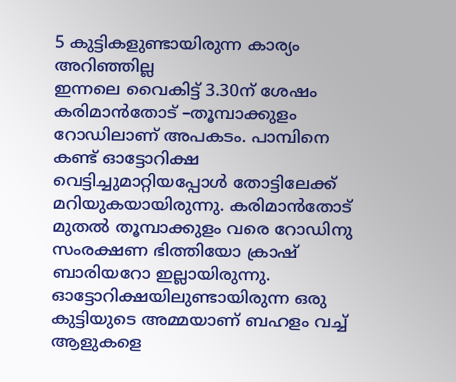5 കുട്ടികളുണ്ടായിരുന്ന കാര്യം അറിഞ്ഞില്ല
ഇന്നലെ വൈകിട്ട് 3.30ന് ശേഷം കരിമാൻതോട് –തൂമ്പാക്കുളം റോഡിലാണ് അപകടം. പാമ്പിനെ കണ്ട് ഓട്ടോറിക്ഷ വെട്ടിച്ചുമാറ്റിയപ്പോൾ തോട്ടിലേക്ക് മറിയുകയായിരുന്നു. കരിമാൻതോട് മുതൽ തൂമ്പാക്കുളം വരെ റോഡിനു സംരക്ഷണ ഭിത്തിയോ ക്രാഷ് ബാരിയറോ ഇല്ലായിരുന്നു. ഓട്ടോറിക്ഷയിലുണ്ടായിരുന്ന ഒരു കുട്ടിയുടെ അമ്മയാണ് ബഹളം വച്ച് ആളുകളെ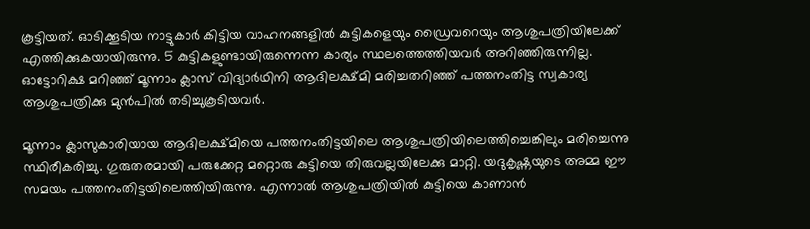കൂട്ടിയത്. ഓടിക്കൂടിയ നാട്ടുകാർ കിട്ടിയ വാഹനങ്ങളിൽ കുട്ടികളെയും ഡ്രൈവറെയും ആശുപത്രിയിലേക്ക് എത്തിക്കുകയായിരുന്നു. 5 കുട്ടികളുണ്ടായിരുന്നെന്ന കാര്യം സ്ഥലത്തെത്തിയവർ അറിഞ്ഞിരുന്നില്ല.    ഓട്ടോറിക്ഷ മറിഞ്ഞ് മൂന്നാം ക്ലാസ് വിദ്യാർഥിനി ആദിലക്ഷ്മി മരിച്ചതറിഞ്ഞ് പത്തനംതിട്ട സ്വകാര്യ ആശുപത്രിക്കു മുൻപിൽ തടിച്ചുകൂടിയവർ.

മൂന്നാം ക്ലാസുകാരിയായ ആദിലക്ഷ്മിയെ പത്തനംതിട്ടയിലെ ആശുപത്രിയിലെത്തിച്ചെങ്കിലും മരിച്ചെന്നു സ്ഥിരീകരിച്ചു. ഗുരുതരമായി പരുക്കേറ്റ മറ്റൊരു കുട്ടിയെ തിരുവല്ലയിലേക്കു മാറ്റി. യദുകൃഷ്ണയുടെ അമ്മ ഈ സമയം പത്തനംതിട്ടയിലെത്തിയിരുന്നു. എന്നാൽ ആശുപത്രിയിൽ കുട്ടിയെ കാണാൻ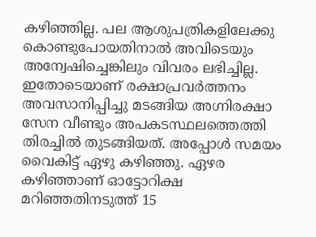കഴിഞ്ഞില്ല. പല ആശുപത്രികളിലേക്കു കൊണ്ടുപോയതിനാൽ അവിടെയും അന്വേഷിച്ചെങ്കിലും വിവരം ലഭിച്ചില്ല. ഇതോടെയാണ് രക്ഷാപ്രവർത്തനം അവസാനിപ്പിച്ചു മടങ്ങിയ അഗ്നിരക്ഷാ സേന വീണ്ടും അപകടസ്ഥലത്തെത്തി തിരച്ചിൽ തുടങ്ങിയത്. അപ്പോൾ സമയം വൈകിട്ട് ഏഴു കഴിഞ്ഞു. ഏഴര കഴിഞ്ഞാണ് ഓട്ടോറിക്ഷ മറിഞ്ഞതിനടുത്ത് 15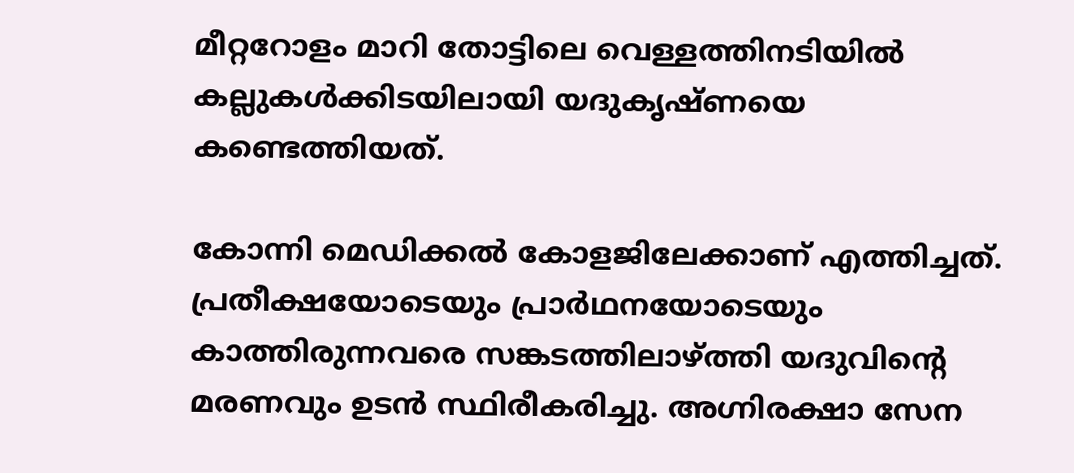മീറ്ററോളം മാറി തോട്ടിലെ വെള്ളത്തിനടിയിൽ കല്ലുകൾക്കിടയിലായി യദുകൃഷ്ണയെ കണ്ടെത്തി‍യത്.

കോന്നി മെഡിക്കൽ കോളജിലേക്കാണ് എത്തിച്ചത്. പ്രതീക്ഷയോടെയും പ്രാർഥനയോടെയും കാത്തിരുന്നവരെ സങ്കടത്തിലാഴ്ത്തി യദുവിന്റെ മരണവും ഉടൻ സ്ഥിരീകരിച്ചു. അഗ്നിരക്ഷാ സേന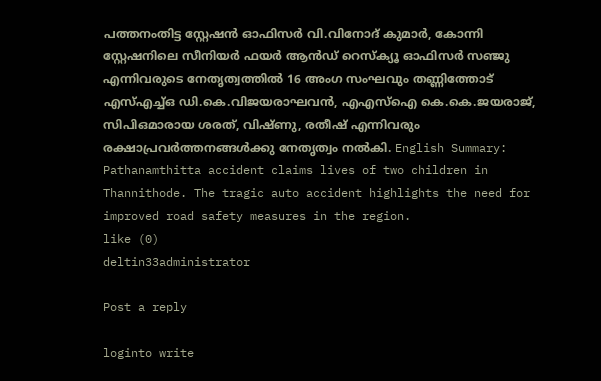പത്തനംതിട്ട സ്റ്റേഷൻ ഓഫിസർ വി.വിനോദ് കുമാർ, കോന്നി സ്റ്റേഷനിലെ സീനിയർ ഫയർ ആൻഡ് റെസ്ക്യൂ ഓഫിസർ സഞ്ജു എന്നിവരുടെ നേതൃത്വത്തിൽ 16 അംഗ സംഘവും തണ്ണിത്തോട് എസ്എച്ച്ഒ ഡി.കെ.വിജയരാഘവൻ, എഎസ്ഐ കെ.കെ.ജയരാജ്, സിപിഒമാരായ ശരത്, വിഷ്ണു, രതീഷ് എന്നിവരും രക്ഷാപ്രവർത്തനങ്ങൾക്കു നേതൃത്വം നൽകി. English Summary:
Pathanamthitta accident claims lives of two children in Thannithode. The tragic auto accident highlights the need for improved road safety measures in the region.
like (0)
deltin33administrator

Post a reply

loginto write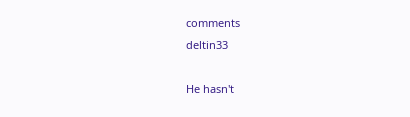comments
deltin33

He hasn't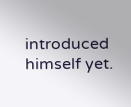introduced himself yet.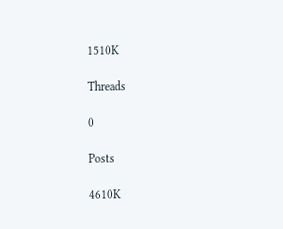1510K

Threads

0

Posts

4610K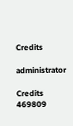Credits

administrator

Credits
469809